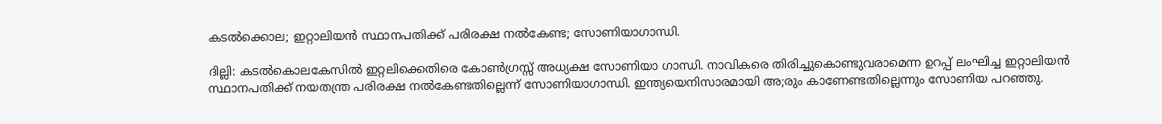കടല്‍ക്കൊല; ഇറ്റാലിയന്‍ സ്ഥാനപതിക്ക് പരിരക്ഷ നല്‍കേണ്ട; സോണിയാഗാന്ധി.

ദില്ലി: കടല്‍കൊലകേസില്‍ ഇറ്റലിക്കെതിരെ കോണ്‍ഗ്രസ്സ് അധ്യക്ഷ സോണിയാ ഗാന്ധി. നാവികരെ തിരിച്ചുകൊണ്ടുവരാമെന്ന ഉറപ്പ് ലംഘിച്ച ഇറ്റാലിയന്‍ സ്ഥാനപതിക്ക് നയതന്ത്ര പരിരക്ഷ നല്‍കേണ്ടതില്ലെന്ന് സോണിയാഗാന്ധി. ഇന്ത്യയെനിസാരമായി അ;രും കാണേണ്ടതില്ലെന്നും സോണിയ പറഞ്ഞു.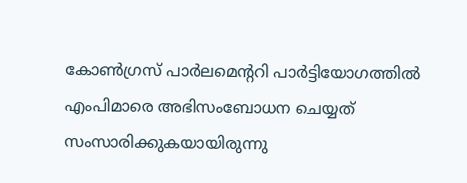കോണ്‍ഗ്രസ് പാര്‍ലമെന്ററി പാര്‍ട്ടിയോഗത്തില്‍ എംപിമാരെ അഭിസംബോധന ചെയ്യത് സംസാരിക്കുകയായിരുന്നു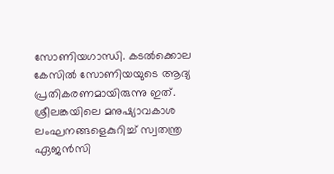സോണിയഗാന്ധി. കടല്‍ക്കൊല കേസില്‍ സോണിയയുടെ ആദ്യ പ്രതികരണമായിരുന്നു ഇത്.
ശ്രീലങ്കയിലെ മനുഷ്യാവകാശ ലംഘനങ്ങളെകുറിച്ച് സ്വതന്ത്ര ഏജന്‍സി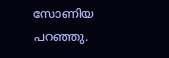സോണിയ പറഞ്ഞു.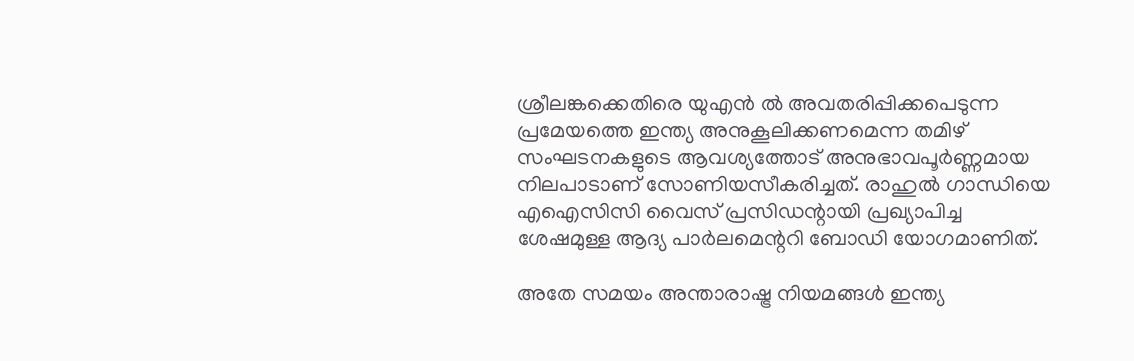ശ്രീലങ്കക്കെതിരെ യുഎന്‍ ല്‍ അവതരിപ്പിക്കപെടുന്ന പ്രമേയത്തെ ഇന്ത്യ അനുകൂലിക്കണമെന്ന തമിഴ് സംഘടനകളുടെ ആവശ്യത്തോട് അനുഭാവപൂര്‍ണ്ണമായ നിലപാടാണ് സോണിയസീകരിച്ചത്. രാഹുല്‍ ഗാന്ധിയെ എഐസിസി വൈസ് പ്രസിഡന്റായി പ്രഖ്യാപിച്ച ശേഷമുള്ള ആദ്യ പാര്‍ലമെന്ററി ബോഡി യോഗമാണിത്.

അതേ സമയം അന്താരാഷ്ട്ര നിയമങ്ങള്‍ ഇന്ത്യ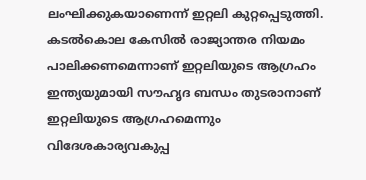ലംഘിക്കുകയാണെന്ന് ഇറ്റലി കുറ്റപ്പെടുത്തി. കടല്‍കൊല കേസില്‍ രാജ്യാന്തര നിയമം പാലിക്കണമെന്നാണ് ഇറ്റലിയുടെ ആഗ്രഹം ഇന്ത്യയുമായി സൗഹൃദ ബന്ധം തുടരാനാണ് ഇറ്റലിയുടെ ആഗ്രഹമെന്നും വിദേശകാര്യവകുപ്പ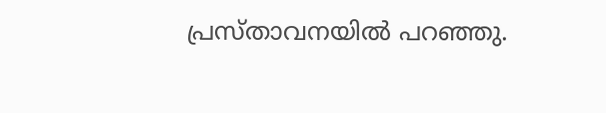പ്രസ്താവനയില്‍ പറഞ്ഞു.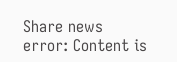Share news
error: Content is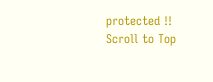protected !!
Scroll to Top